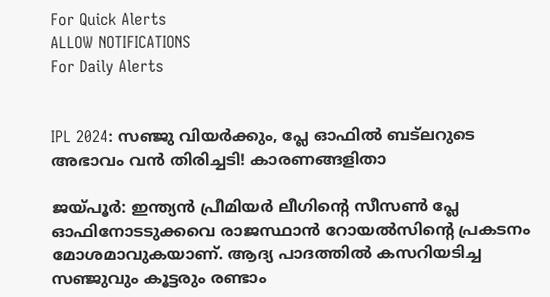For Quick Alerts
ALLOW NOTIFICATIONS
For Daily Alerts


IPL 2024: സഞ്ജു വിയര്‍ക്കും, പ്ലേ ഓഫില്‍ ബട്‌ലറുടെ അഭാവം വന്‍ തിരിച്ചടി! കാരണങ്ങളിതാ

ജയ്പൂര്‍: ഇന്ത്യന്‍ പ്രീമിയര്‍ ലീഗിന്റെ സീസണ്‍ പ്ലേ ഓഫിനോടടുക്കവെ രാജസ്ഥാന്‍ റോയല്‍സിന്റെ പ്രകടനം മോശമാവുകയാണ്. ആദ്യ പാദത്തില്‍ കസറിയടിച്ച സഞ്ജുവും കൂട്ടരും രണ്ടാം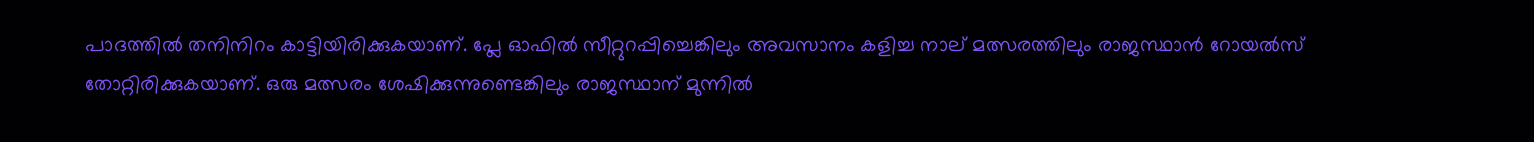പാദത്തില്‍ തനിനിറം കാട്ടിയിരിക്കുകയാണ്. പ്ലേ ഓഫില്‍ സീറ്റുറപ്പിച്ചെങ്കിലും അവസാനം കളിച്ച നാല് മത്സരത്തിലും രാജസ്ഥാന്‍ റോയല്‍സ് തോറ്റിരിക്കുകയാണ്. ഒരു മത്സരം ശേഷിക്കുന്നുണ്ടെങ്കിലും രാജസ്ഥാന് മുന്നില്‍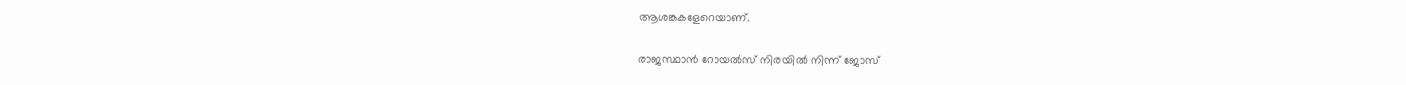ആശങ്കകളേറെയാണ്.

രാജസ്ഥാന്‍ റോയല്‍സ് നിരയില്‍ നിന്ന് ജോസ്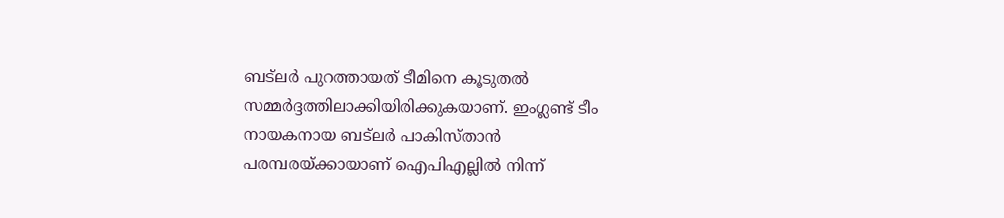ബട്‌ലര്‍ പുറത്തായത് ടീമിനെ കൂടുതല്‍ സമ്മര്‍ദ്ദത്തിലാക്കിയിരിക്കുകയാണ്. ഇംഗ്ലണ്ട് ടീം നായകനായ ബട്‌ലര്‍ പാകിസ്താന്‍ പരമ്പരയ്ക്കായാണ് ഐപിഎല്ലില്‍ നിന്ന്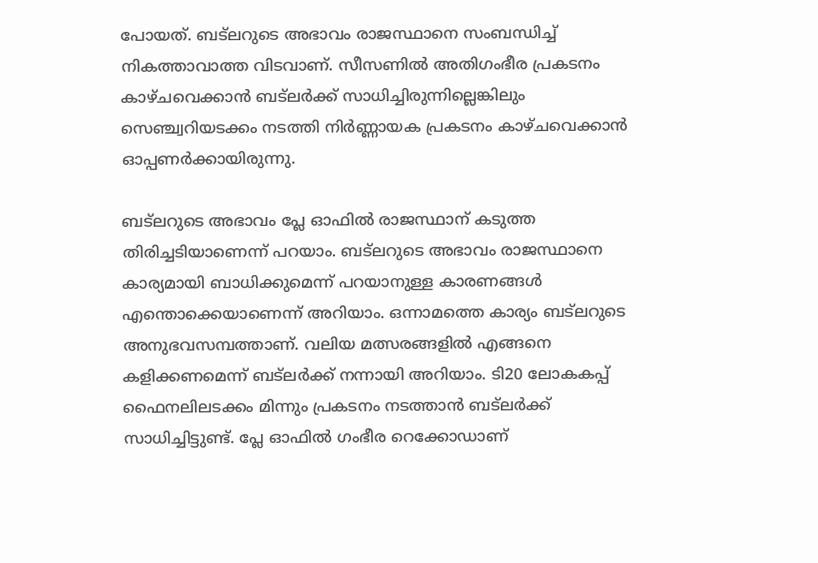പോയത്. ബട്‌ലറുടെ അഭാവം രാജസ്ഥാനെ സംബന്ധിച്ച് നികത്താവാത്ത വിടവാണ്. സീസണില്‍ അതിഗംഭീര പ്രകടനം കാഴ്ചവെക്കാന്‍ ബട്‌ലര്‍ക്ക് സാധിച്ചിരുന്നില്ലെങ്കിലും സെഞ്ച്വറിയടക്കം നടത്തി നിര്‍ണ്ണായക പ്രകടനം കാഴ്ചവെക്കാന്‍ ഓപ്പണര്‍ക്കായിരുന്നു.

ബട്‌ലറുടെ അഭാവം പ്ലേ ഓഫില്‍ രാജസ്ഥാന് കടുത്ത തിരിച്ചടിയാണെന്ന് പറയാം. ബട്‌ലറുടെ അഭാവം രാജസ്ഥാനെ കാര്യമായി ബാധിക്കുമെന്ന് പറയാനുള്ള കാരണങ്ങള്‍ എന്തൊക്കെയാണെന്ന് അറിയാം. ഒന്നാമത്തെ കാര്യം ബട്‌ലറുടെ അനുഭവസമ്പത്താണ്. വലിയ മത്സരങ്ങളില്‍ എങ്ങനെ കളിക്കണമെന്ന് ബട്‌ലര്‍ക്ക് നന്നായി അറിയാം. ടി20 ലോകകപ്പ് ഫൈനലിലടക്കം മിന്നും പ്രകടനം നടത്താന്‍ ബട്‌ലര്‍ക്ക് സാധിച്ചിട്ടുണ്ട്. പ്ലേ ഓഫില്‍ ഗംഭീര റെക്കോഡാണ്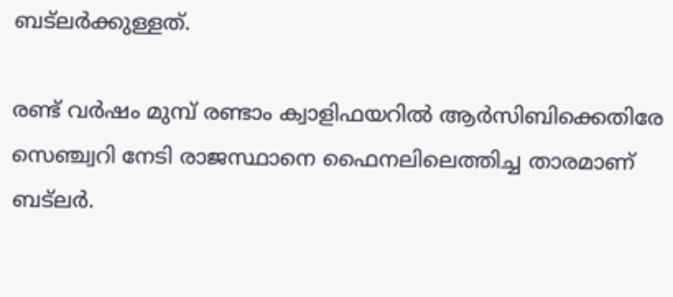ബട്‌ലര്‍ക്കുള്ളത്.

രണ്ട് വര്‍ഷം മുമ്പ് രണ്ടാം ക്വാളിഫയറില്‍ ആര്‍സിബിക്കെതിരേ സെഞ്ച്വറി നേടി രാജസ്ഥാനെ ഫൈനലിലെത്തിച്ച താരമാണ് ബട്‌ലര്‍.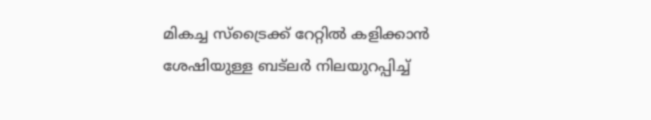മികച്ച സ്‌ട്രൈക്ക് റേറ്റില്‍ കളിക്കാന്‍ ശേഷിയുള്ള ബട്‌ലര്‍ നിലയുറപ്പിച്ച്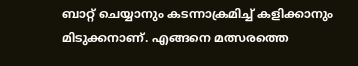ബാറ്റ് ചെയ്യാനും കടന്നാക്രമിച്ച് കളിക്കാനും മിടുക്കനാണ്. എങ്ങനെ മത്സരത്തെ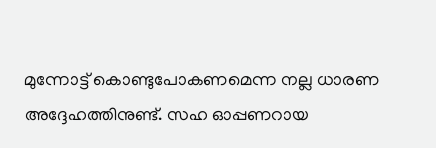മുന്നോട്ട് കൊണ്ടുപോകണമെന്ന നല്ല ധാരണ അദ്ദേഹത്തിനുണ്ട്. സഹ ഓപ്പണറായ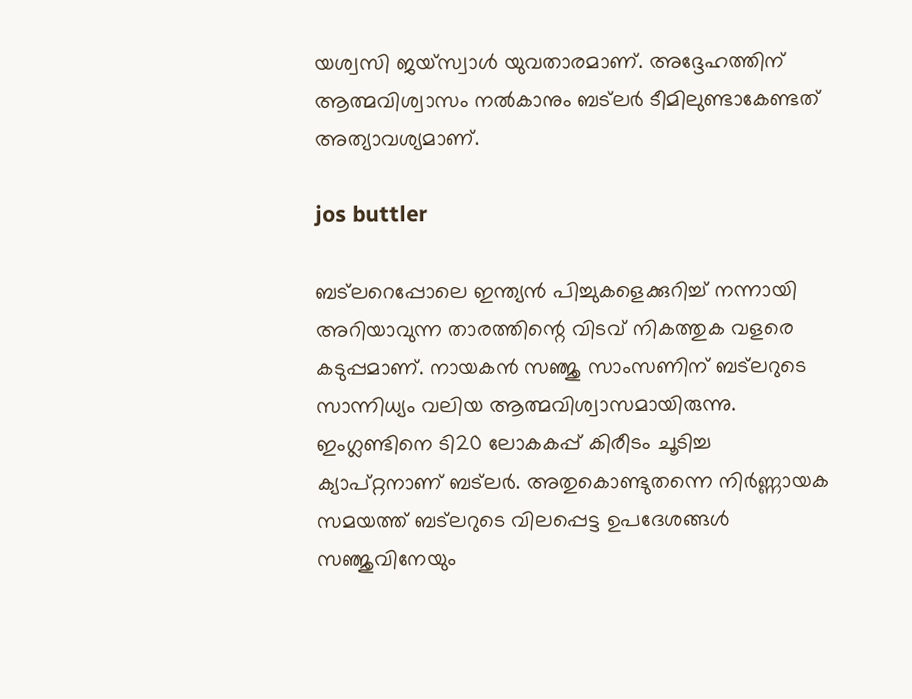യശ്വസി ജയ്‌സ്വാള്‍ യുവതാരമാണ്. അദ്ദേഹത്തിന് ആത്മവിശ്വാസം നല്‍കാനും ബട്‌ലര്‍ ടീമിലുണ്ടാകേണ്ടത് അത്യാവശ്യമാണ്.

jos buttler

ബട്‌ലറെപ്പോലെ ഇന്ത്യന്‍ പിച്ചുകളെക്കുറിച്ച് നന്നായി അറിയാവുന്ന താരത്തിന്റെ വിടവ് നികത്തുക വളരെ കടുപ്പമാണ്. നായകന്‍ സഞ്ജു സാംസണിന് ബട്‌ലറുടെ സാന്നിധ്യം വലിയ ആത്മവിശ്വാസമായിരുന്നു. ഇംഗ്ലണ്ടിനെ ടി20 ലോകകപ്പ് കിരീടം ചൂടിച്ച ക്യാപ്റ്റനാണ് ബട്‌ലര്‍. അതുകൊണ്ടുതന്നെ നിര്‍ണ്ണായക സമയത്ത് ബട്‌ലറുടെ വിലപ്പെട്ട ഉപദേശങ്ങള്‍ സഞ്ജുവിനേയും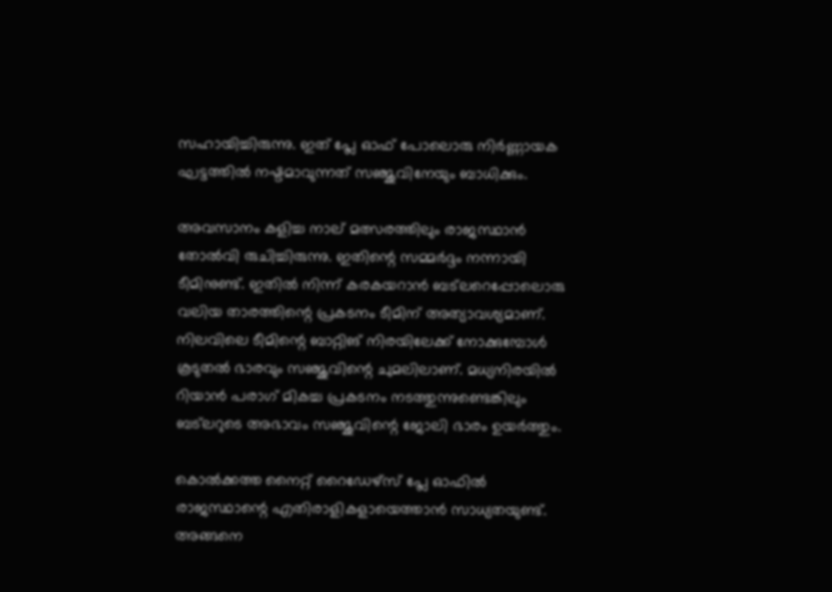സഹായിച്ചിരുന്നു. ഇത് പ്ലേ ഓഫ് പോലൊരു നിര്‍ണ്ണായക ഘട്ടത്തില്‍ നഷ്ടമാവുന്നത് സഞ്ജുവിനേയും ബാധിക്കും.

അവസാനം കളിച്ച നാല് മത്സരത്തിലും രാജസ്ഥാന്‍ തോല്‍വി രുചിച്ചിരുന്നു. ഇതിന്റെ സമ്മര്‍ദ്ദം നന്നായി ടീമിനുണ്ട്. ഇതില്‍ നിന്ന് കരകയറാന്‍ ബട്‌ലറെപ്പോലൊരു വലിയ താരത്തിന്റെ പ്രകടനം ടീമിന് അത്യാവശ്യമാണ്. നിലവിലെ ടീമിന്റെ ബാറ്റിങ് നിരയിലേക്ക് നോക്കുമ്പോള്‍ കൂടുതല്‍ ഭാരവും സഞ്ജുവിന്റെ ചുമലിലാണ്. മധ്യനിരയില്‍ റിയാന്‍ പരാഗ് മികച്ച പ്രകടനം നടത്തുന്നുണ്ടെങ്കിലും ബട്‌ലറുടെ അഭാവം സഞ്ജുവിന്റെ ജോലി ഭാരം ഉയര്‍ത്തും.

കൊല്‍ക്കത്ത നൈറ്റ് റൈഡേഴ്‌സ് പ്ലേ ഓഫില്‍ രാജസ്ഥാന്റെ എതിരാളികളായെത്താന്‍ സാധ്യതയുണ്ട്. അങ്ങനെ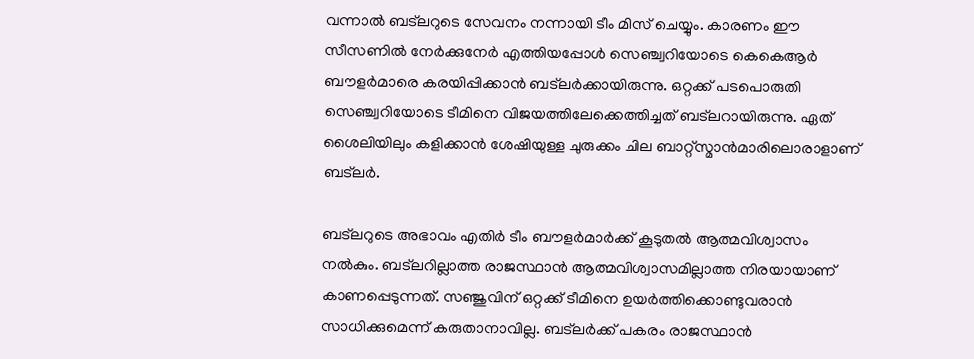വന്നാല്‍ ബട്‌ലറുടെ സേവനം നന്നായി ടീം മിസ് ചെയ്യും. കാരണം ഈ സീസണില്‍ നേര്‍ക്കുനേര്‍ എത്തിയപ്പോള്‍ സെഞ്ച്വറിയോടെ കെകെആര്‍ ബൗളര്‍മാരെ കരയിപ്പിക്കാന്‍ ബട്‌ലര്‍ക്കായിരുന്നു. ഒറ്റക്ക് പടപൊരുതി സെഞ്ച്വറിയോടെ ടീമിനെ വിജയത്തിലേക്കെത്തിച്ചത് ബട്‌ലറായിരുന്നു. ഏത് ശൈലിയിലും കളിക്കാന്‍ ശേഷിയുള്ള ചുരുക്കം ചില ബാറ്റ്‌സ്മാന്‍മാരിലൊരാളാണ് ബട്‌ലര്‍.

ബട്‌ലറുടെ അഭാവം എതിര്‍ ടീം ബൗളര്‍മാര്‍ക്ക് കൂടുതല്‍ ആത്മവിശ്വാസം നല്‍കും. ബട്‌ലറില്ലാത്ത രാജസ്ഥാന്‍ ആത്മവിശ്വാസമില്ലാത്ത നിരയായാണ് കാണപ്പെടുന്നത്. സഞ്ജുവിന് ഒറ്റക്ക് ടീമിനെ ഉയര്‍ത്തിക്കൊണ്ടുവരാന്‍ സാധിക്കുമെന്ന് കരുതാനാവില്ല. ബട്‌ലര്‍ക്ക് പകരം രാജസ്ഥാന്‍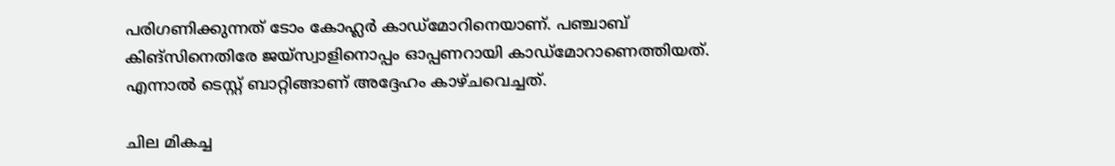പരിഗണിക്കുന്നത് ടോം കോഹ്ലര്‍ കാഡ്‌മോറിനെയാണ്. പഞ്ചാബ് കിങ്‌സിനെതിരേ ജയ്‌സ്വാളിനൊപ്പം ഓപ്പണറായി കാഡ്‌മോറാണെത്തിയത്. എന്നാല്‍ ടെസ്റ്റ് ബാറ്റിങ്ങാണ് അദ്ദേഹം കാഴ്ചവെച്ചത്.

ചില മികച്ച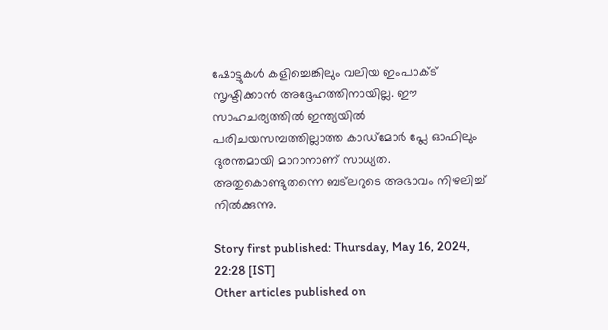ഷോട്ടുകള്‍ കളിച്ചെങ്കിലും വലിയ ഇംപാക്ട് സൃഷ്ടിക്കാന്‍ അദ്ദേഹത്തിനായില്ല. ഈ സാഹചര്യത്തില്‍ ഇന്ത്യയില്‍ പരിചയസമ്പത്തില്ലാത്ത കാഡ്‌മോര്‍ പ്ലേ ഓഫിലും ദുരന്തമായി മാറാനാണ് സാധ്യത. അതുകൊണ്ടുതന്നെ ബട്‌ലറുടെ അഭാവം നിഴലിച്ച് നില്‍ക്കുന്നു.

Story first published: Thursday, May 16, 2024, 22:28 [IST]
Other articles published on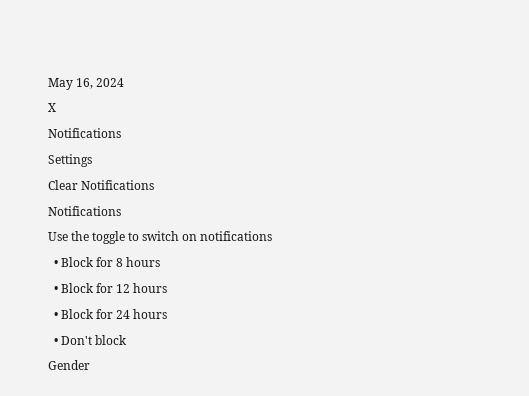May 16, 2024
X
Notifications
Settings
Clear Notifications
Notifications
Use the toggle to switch on notifications
  • Block for 8 hours
  • Block for 12 hours
  • Block for 24 hours
  • Don't block
Gender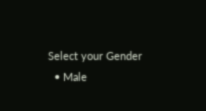Select your Gender
  • Male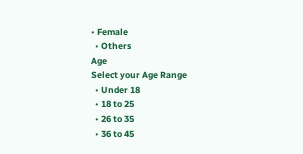• Female
  • Others
Age
Select your Age Range
  • Under 18
  • 18 to 25
  • 26 to 35
  • 36 to 45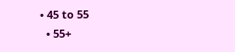• 45 to 55
  • 55+